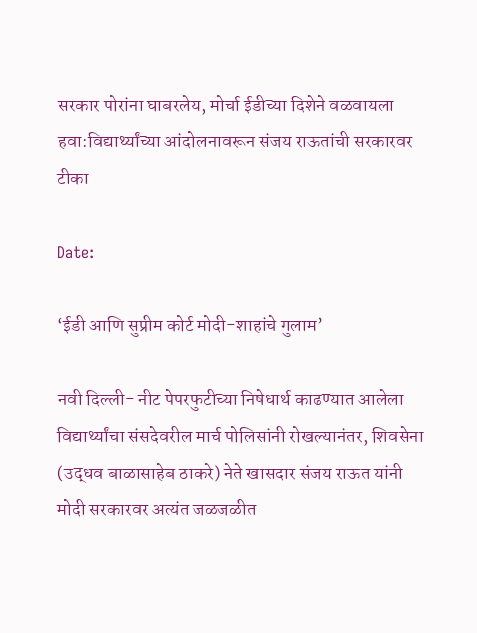सरकार पोरांना घाबरलेय, मोर्चा ईडीच्या दिशेने वळवायला हवा:विद्यार्थ्यांच्या आंदोलनावरून संजय राऊतांची सरकारवर टीका

Date:

‘ईडी आणि सुप्रीम कोर्ट मोदी-शाहांचे गुलाम’

नवी दिल्ली- नीट पेपरफुटीच्या निषेधार्थ काढण्यात आलेला विद्यार्थ्यांचा संसदेवरील मार्च पोलिसांनी रोखल्यानंतर, शिवसेना (उद्धव बाळासाहेब ठाकरे) नेते खासदार संजय राऊत यांनी मोदी सरकारवर अत्यंत जळजळीत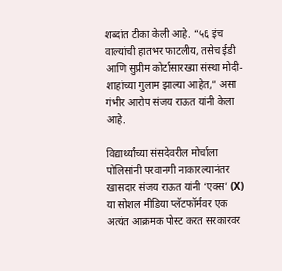शब्दांत टीका केली आहे. “५६ इंच वाल्यांची हातभर फाटलीय, तसेच ईडी आणि सुप्रीम कोर्टासारख्या संस्था मोदी-शाहांच्या गुलाम झाल्या आहेत,” असा गंभीर आरोप संजय राऊत यांनी केला आहे.

विद्यार्थ्यांच्या संसदेवरील मोर्चाला पोलिसांनी परवानगी नाकारल्यानंतर खासदार संजय राऊत यांनी ‘एक्स’ (X) या सोशल मीडिया प्लॅटफॉर्मवर एक अत्यंत आक्रमक पोस्ट करत सरकारवर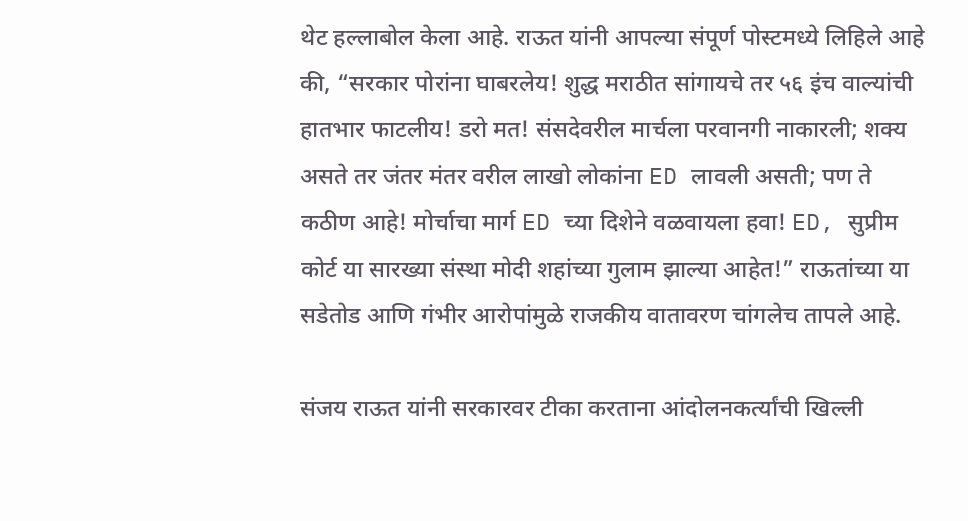थेट हल्लाबोल केला आहे. राऊत यांनी आपल्या संपूर्ण पोस्टमध्ये लिहिले आहे की, “सरकार पोरांना घाबरलेय! शुद्ध मराठीत सांगायचे तर ५६ इंच वाल्यांची हातभार फाटलीय! डरो मत! संसदेवरील मार्चला परवानगी नाकारली; शक्य असते तर जंतर मंतर वरील लाखो लोकांना ED लावली असती; पण ते कठीण आहे! मोर्चाचा मार्ग ED च्या दिशेने वळवायला हवा! ED, सुप्रीम कोर्ट या सारख्या संस्था मोदी शहांच्या गुलाम झाल्या आहेत!” राऊतांच्या या सडेतोड आणि गंभीर आरोपांमुळे राजकीय वातावरण चांगलेच तापले आहे.

संजय राऊत यांनी सरकारवर टीका करताना आंदोलनकर्त्यांची खिल्ली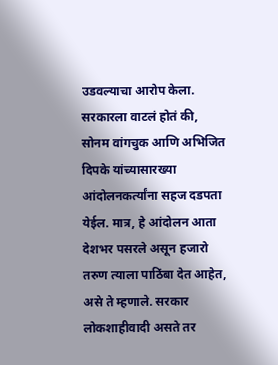उडवल्याचा आरोप केला. सरकारला वाटलं होतं की, सोनम वांगचुक आणि अभिजित दिपके यांच्यासारख्या आंदोलनकर्त्यांना सहज दडपता येईल. मात्र, हे आंदोलन आता देशभर पसरले असून हजारो तरुण त्याला पाठिंबा देत आहेत, असे ते म्हणाले. सरकार लोकशाहीवादी असते तर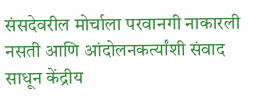संसदेवरील मोर्चाला परवानगी नाकारली नसती आणि आंदोलनकर्त्यांशी संवाद साधून केंद्रीय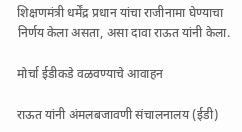शिक्षणमंत्री धर्मेंद्र प्रधान यांचा राजीनामा घेण्याचा निर्णय केला असता, असा दावा राऊत यांनी केला.

मोर्चा ईडीकडे वळवण्याचे आवाहन

राऊत यांनी अंमलबजावणी संचालनालय (ईडी)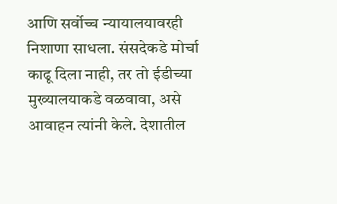आणि सर्वोच्च न्यायालयावरही निशाणा साधला. संसदेकडे मोर्चा काढू दिला नाही, तर तो ईडीच्या मुख्यालयाकडे वळवावा, असे आवाहन त्यांनी केले. देशातील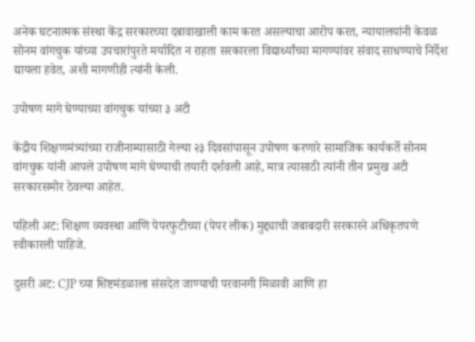अनेक घटनात्मक संस्था केंद्र सरकारच्या दबावाखाली काम करत असल्याचा आरोप करत, न्यायालयांनी केवळ सोनम वांगचुक यांच्या उपचारांपुरते मर्यादित न राहता सरकारला विद्यार्थ्यांच्या मागण्यांवर संवाद साधण्याचे निर्देश द्यायला हवेत, अशी मागणीही त्यांनी केली.

उपोषण मागे घेण्याच्या वांगचुक यांच्या ३ अटी

केंद्रीय शिक्षणमंत्र्यांच्या राजीनाम्यासाठी गेल्या २३ दिवसांपासून उपोषण करणारे सामाजिक कार्यकर्ते सोनम वांगचुक यांनी आपले उपोषण मागे घेण्याची तयारी दर्शवली आहे, मात्र त्यासाठी त्यांनी तीन प्रमुख अटी सरकारसमोर ठेवल्या आहेत.

पहिली अट: शिक्षण व्यवस्था आणि पेपरफुटीच्या (पेपर लीक) मुद्द्याची जबाबदारी सरकारने अधिकृतपणे स्वीकारली पाहिजे.

दुसरी अट: CJP च्या शिष्टमंडळाला संसदेत जाण्याची परवानगी मिळावी आणि हा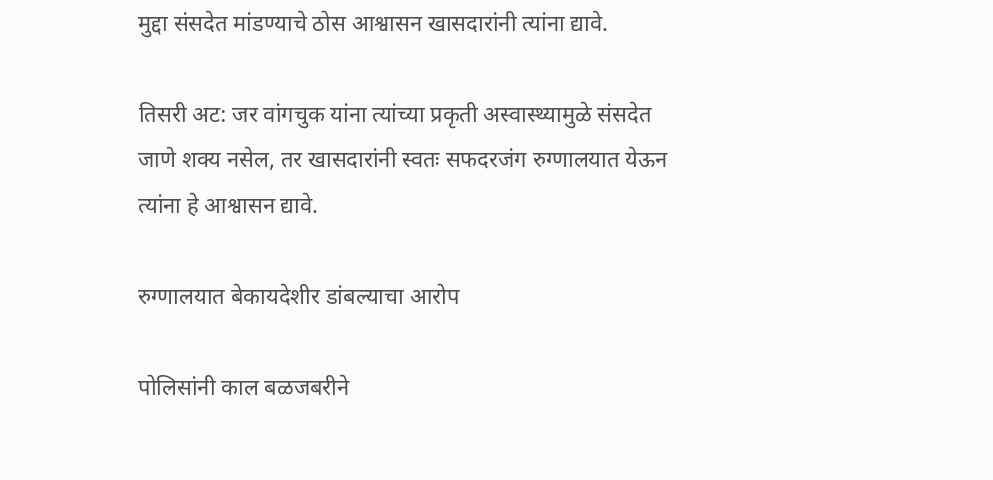मुद्दा संसदेत मांडण्याचे ठोस आश्वासन खासदारांनी त्यांना द्यावे.

तिसरी अट: जर वांगचुक यांना त्यांच्या प्रकृती अस्वास्थ्यामुळे संसदेत जाणे शक्य नसेल, तर खासदारांनी स्वतः सफदरजंग रुग्णालयात येऊन त्यांना हे आश्वासन द्यावे.

रुग्णालयात बेकायदेशीर डांबल्याचा आरोप

पोलिसांनी काल बळजबरीने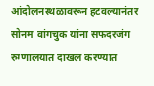आंदोलनस्थळावरून हटवल्यानंतर सोनम वांगचुक यांना सफदरजंग रुग्णालयात दाखल करण्यात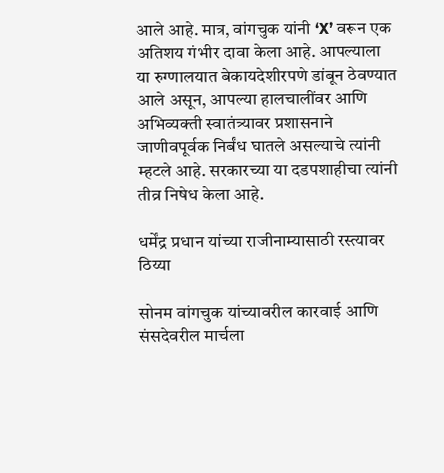आले आहे. मात्र, वांगचुक यांनी ‘X’ वरून एक अतिशय गंभीर दावा केला आहे. आपल्याला या रुग्णालयात बेकायदेशीरपणे डांबून ठेवण्यात आले असून, आपल्या हालचालींवर आणि अभिव्यक्ती स्वातंत्र्यावर प्रशासनाने जाणीवपूर्वक निर्बंध घातले असल्याचे त्यांनी म्हटले आहे. सरकारच्या या दडपशाहीचा त्यांनी तीव्र निषेध केला आहे.

धर्मेंद्र प्रधान यांच्या राजीनाम्यासाठी रस्त्यावर ठिय्या

सोनम वांगचुक यांच्यावरील कारवाई आणि संसदेवरील मार्चला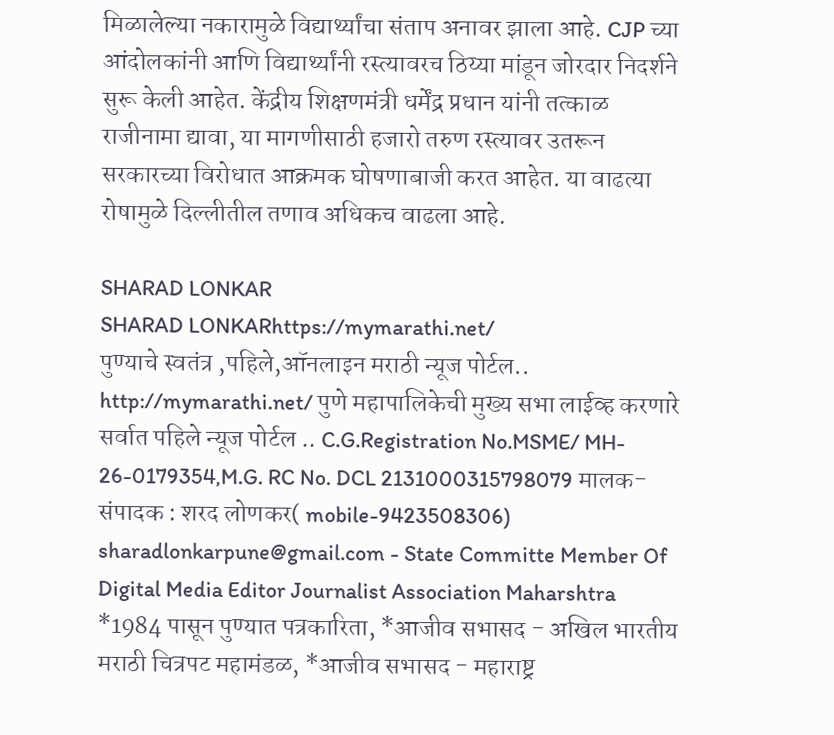मिळालेल्या नकारामुळे विद्यार्थ्यांचा संताप अनावर झाला आहे. CJP च्या आंदोलकांनी आणि विद्यार्थ्यांनी रस्त्यावरच ठिय्या मांडून जोरदार निदर्शने सुरू केली आहेत. केंद्रीय शिक्षणमंत्री धर्मेंद्र प्रधान यांनी तत्काळ राजीनामा द्यावा, या मागणीसाठी हजारो तरुण रस्त्यावर उतरून सरकारच्या विरोधात आक्रमक घोषणाबाजी करत आहेत. या वाढत्या रोषामुळे दिल्लीतील तणाव अधिकच वाढला आहे.

SHARAD LONKAR
SHARAD LONKARhttps://mymarathi.net/
पुण्याचे स्वतंत्र ,पहिले,ऑनलाइन मराठी न्यूज पोर्टल.. http://mymarathi.net/ पुणे महापालिकेची मुख्य सभा लाईव्ह करणारे सर्वात पहिले न्यूज पोर्टल .. C.G.Registration No.MSME/ MH- 26-0179354,M.G. RC No. DCL 2131000315798079 मालक-संपादक : शरद लोणकर( mobile-9423508306) sharadlonkarpune@gmail.com - State Committe Member Of Digital Media Editor Journalist Association Maharshtra *1984 पासून पुण्यात पत्रकारिता, *आजीव सभासद - अखिल भारतीय मराठी चित्रपट महामंडळ, *आजीव सभासद - महाराष्ट्र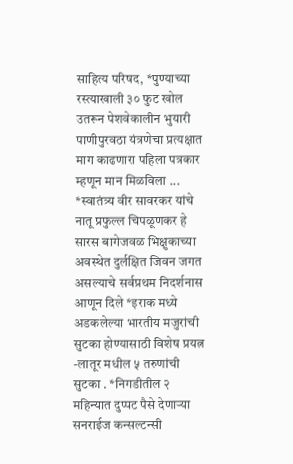साहित्य परिषद, *पुण्याच्या रस्त्याखाली ३० फुट खोल उतरून पेशवेकालीन भुयारी पाणीपुरवठा यंत्रणेचा प्रत्यक्षात माग काढणारा पहिला पत्रकार म्हणून मान मिळविला ... *स्वातंत्र्य वीर सावरकर यांचे नातू प्रफुल्ल चिपळूणकर हे सारस बागेजवळ भिक्षुकाच्या अवस्थेत दुर्लक्षित जिवन जगत असल्याचे सर्वप्रथम निदर्शनास आणून दिले *इराक मध्ये अडकलेल्या भारतीय मजुरांची सुटका होण्यासाठी विशेष प्रयत्न -लातूर मधील ५ तरुणांची सुटका . *निगडीतील २ महिन्यात दुप्पट पैसे देणाऱ्या सनराईज कन्सल्टन्सी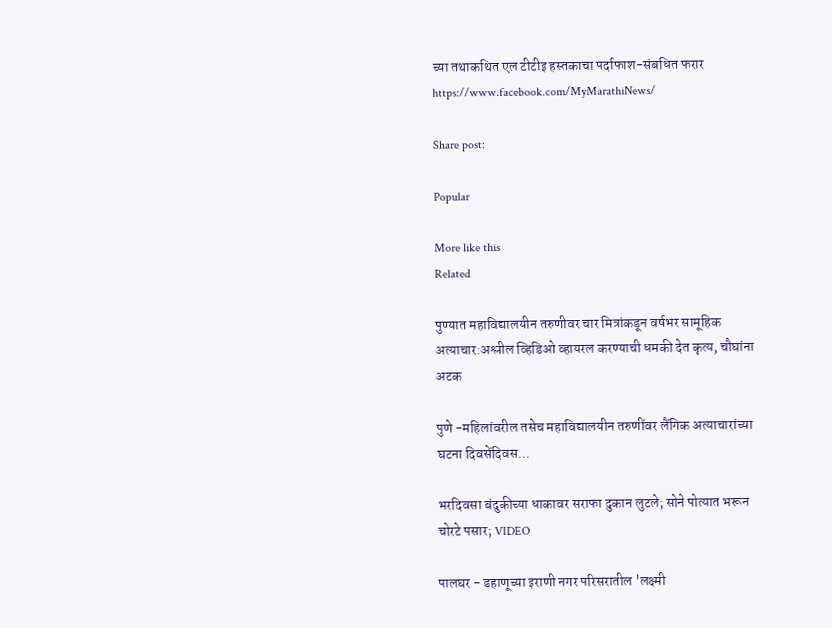च्या तथाकथित एल टीटीइ हस्तकाचा पर्दाफाश-संबधित फरार https://www.facebook.com/MyMarathiNews/

Share post:

Popular

More like this
Related

पुण्यात महाविद्यालयीन तरुणीवर चार मित्रांकडून वर्षभर सामूहिक अत्याचार:अश्लील व्हिडिओ व्हायरल करण्याची धमकी देत कृत्य, चौघांना अटक

पुणे -महिलांवरील तसेच महाविद्यालयीन तरुणींवर लैंगिक अत्याचारांच्या घटना दिवसेंदिवस...

भरदिवसा बंदुकीच्या धाकावर सराफा दुकान लुटले; सोने पोत्यात भरून चोरटे पसार; VIDEO

पालघर - डहाणूच्या इराणी नगर परिसरातील 'लक्ष्मी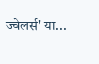ज्वेलर्स' या...